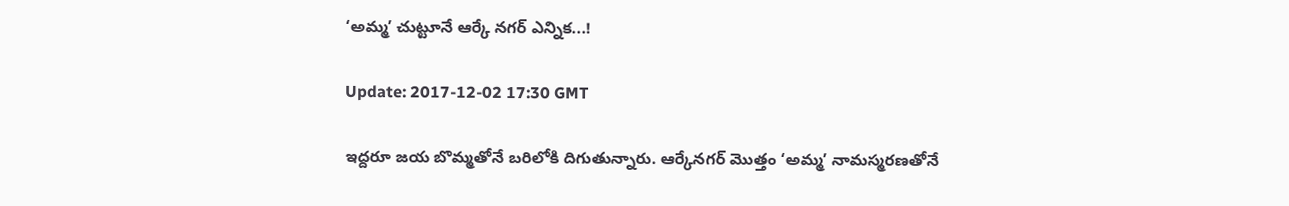‘అమ్మ’ చుట్టూనే ఆర్కే నగర్ ఎన్నిక...!

Update: 2017-12-02 17:30 GMT

ఇద్దరూ జయ బొమ్మతోనే బరిలోకి దిగుతున్నారు. ఆర్కేనగర్ మొత్తం ‘అమ్మ’ నామస్మరణతోనే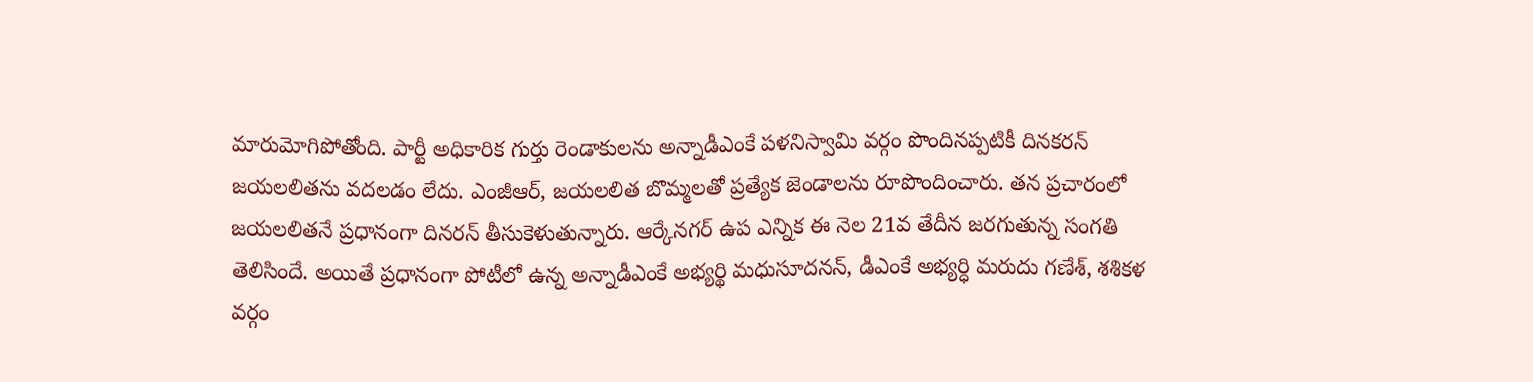మారుమోగిపోతోంది. పార్టీ అధికారిక గుర్తు రెండాకులను అన్నాడీఎంకే పళనిస్వామి వర్గం పొందినప్పటికీ దినకరన్ జయలలితను వదలడం లేదు. ఎంజీఆర్, జయలలిత బొమ్మలతో ప్రత్యేక జెండాలను రూపొందించారు. తన ప్రచారంలో జయలలితనే ప్రధానంగా దినరన్ తీసుకెళుతున్నారు. ఆర్కేనగర్ ఉప ఎన్నిక ఈ నెల 21వ తేదీన జరగుతున్న సంగతి తెలిసిందే. అయితే ప్రధానంగా పోటీలో ఉన్న అన్నాడీఎంకే అభ్యర్థి మధుసూదనన్, డీఎంకే అభ్యర్ధి మరుదు గణేశ్, శశికళ వర్గం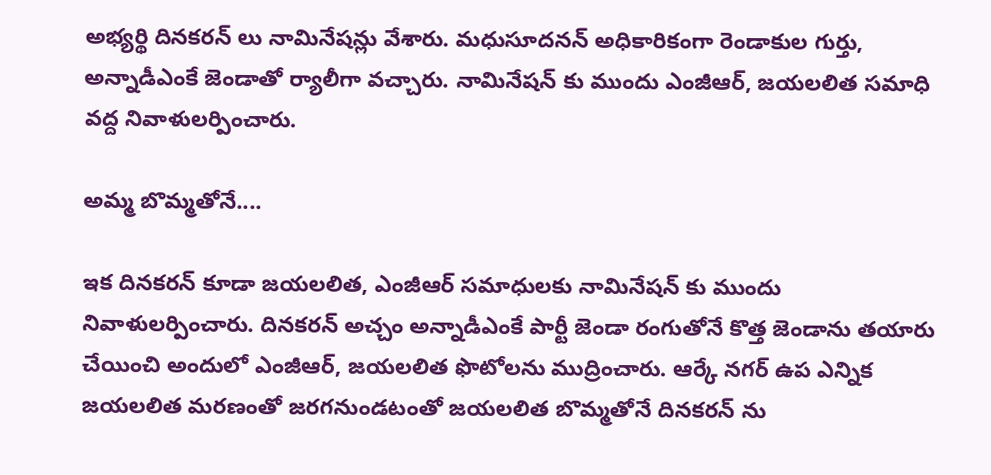అభ్యర్థి దినకరన్ లు నామినేషన్లు వేశారు. మధుసూదనన్ అధికారికంగా రెండాకుల గుర్తు, అన్నాడీఎంకే జెండాతో ర్యాలీగా వచ్చారు. నామినేషన్ కు ముందు ఎంజీఆర్, జయలలిత సమాధి వద్ద నివాళులర్పించారు.

అమ్మ బొమ్మతోనే....

ఇక దినకరన్ కూడా జయలలిత, ఎంజీఆర్ సమాధులకు నామినేషన్ కు ముందు నివాళులర్పించారు. దినకరన్ అచ్చం అన్నాడీఎంకే పార్టీ జెండా రంగుతోనే కొత్త జెండాను తయారు చేయించి అందులో ఎంజీఆర్, జయలలిత ఫొటోలను ముద్రించారు. ఆర్కే నగర్ ఉప ఎన్నిక జయలలిత మరణంతో జరగనుండటంతో జయలలిత బొమ్మతోనే దినకరన్ ను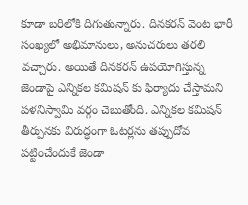కూడా బరిలోకి దిగుతున్నారు. దినకరన్ వెంట భారీ సంఖ్యలో అభిమానులు, అనుచరులు తరలి వచ్చారు. అయితే దినకరన్ ఉపయోగిస్తున్న జెండాపై ఎన్నికల కమిషన్ కు ఫిర్యాదు చేస్తామని పళనిస్వామి వర్గం చెబుతోంది. ఎన్నికల కమిషన్ తీర్పునకు విరుద్ధంగా ఓటర్లను తప్పుదోవ పట్టించేందుకే జెండా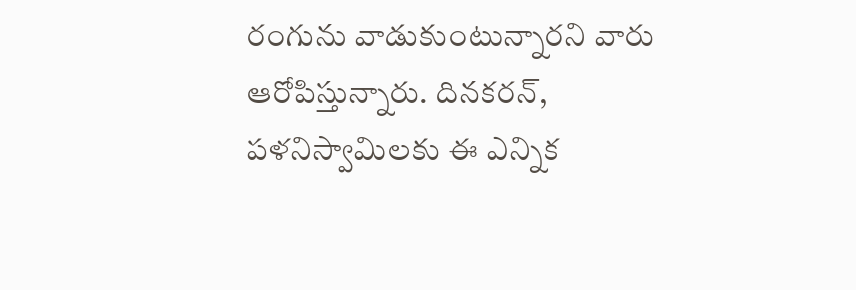రంగును వాడుకుంటున్నారని వారు ఆరోపిస్తున్నారు. దినకరన్, పళనిస్వామిలకు ఈ ఎన్నిక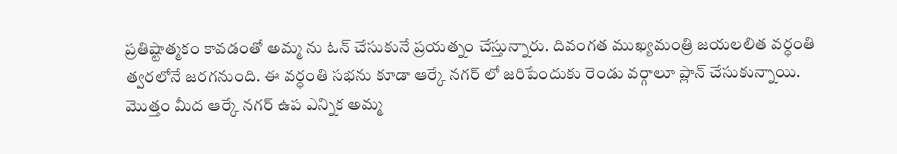ప్రతిష్టాత్మకం కావడంతో అమ్మ ను ఓన్ చేసుకునే ప్రయత్నం చేస్తున్నారు. దివంగత ముఖ్యమంత్రి జయలలిత వర్ధంతి త్వరలోనే జరగనుంది. ఈ వర్ధంతి సభను కూడా ఆర్కే నగర్ లో జరిపేందుకు రెండు వర్గాలూ ప్లాన్ చేసుకున్నాయి. మొత్తం మీద ఆర్కే నగర్ ఉప ఎన్నిక అమ్మ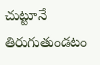చుట్టూనే తిరుగుతుండటం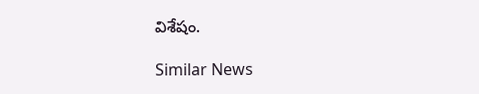విశేషం.

Similar News